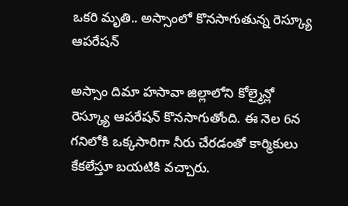ఒకరి మృతి.. అస్సాంలో కొనసాగుతున్న రెస్క్యూ ఆపరేషన్

అస్సాం దిమా హసావా జిల్లాలోని కోల్మైన్లో రెస్క్యూ ఆపరేషన్ కొనసాగుతోంది. ఈ నెల 6న గనిలోకి ఒక్కసారిగా నీరు చేరడంతో కార్మికులు కేకలేస్తూ బయటికి వచ్చారు.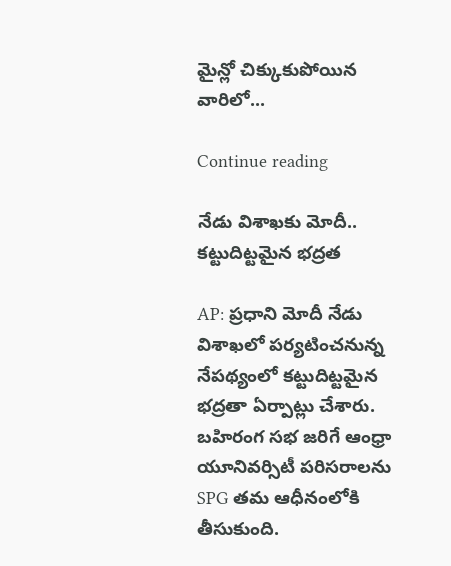మైన్లో చిక్కుకుపోయిన వారిలో...

Continue reading

నేడు విశాఖకు మోదీ.. కట్టుదిట్టమైన భద్రత

AP: ప్రధాని మోదీ నేడు విశాఖలో పర్యటించనున్న నేపథ్యంలో కట్టుదిట్టమైన భద్రతా ఏర్పాట్లు చేశారు. బహిరంగ సభ జరిగే ఆంధ్రా యూనివర్సిటీ పరిసరాలను SPG తమ ఆధీనంలోకి తీసుకుంది.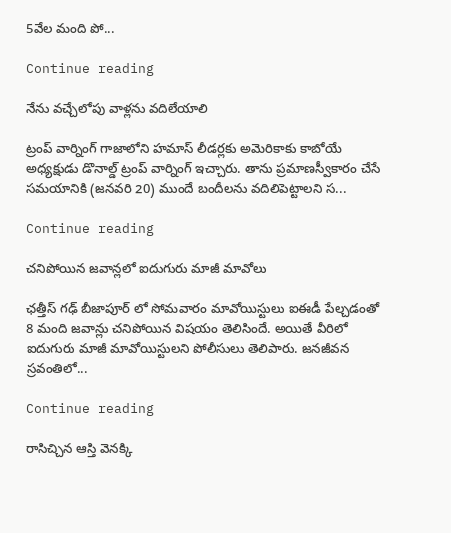5వేల మంది పో...

Continue reading

నేను వచ్చేలోపు వాళ్లను వదిలేయాలి

ట్రంప్ వార్నింగ్ గాజాలోని హమాస్ లీడర్లకు అమెరికాకు కాబోయే అధ్యక్షుడు డొనాల్డ్ ట్రంప్ వార్నింగ్ ఇచ్చారు. తాను ప్రమాణస్వీకారం చేసే సమయానికి (జనవరి 20) ముందే బందీలను వదిలిపెట్టాలని స...

Continue reading

చనిపోయిన జవాన్లలో ఐదుగురు మాజీ మావోలు

ఛత్తీస్ గఢ్ బీజాపూర్ లో సోమవారం మావోయిస్టులు ఐఈడీ పేల్చడంతో 8 మంది జవాన్లు చనిపోయిన విషయం తెలిసిందే. అయితే వీరిలో ఐదుగురు మాజీ మావోయిస్టులని పోలీసులు తెలిపారు. జనజీవన స్రవంతిలో...

Continue reading

రాసిచ్చిన ఆస్తి వెనక్కి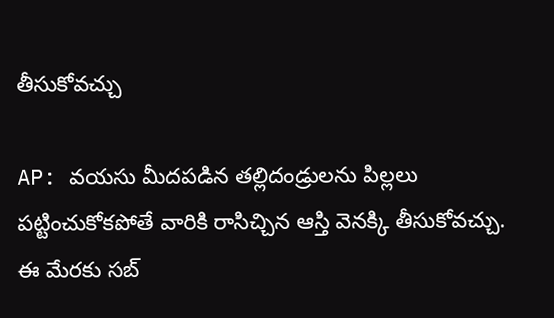తీసుకోవచ్చు

AP: వయసు మీదపడిన తల్లిదండ్రులను పిల్లలు పట్టించుకోకపోతే వారికి రాసిచ్చిన ఆస్తి వెనక్కి తీసుకోవచ్చు. ఈ మేరకు సబ్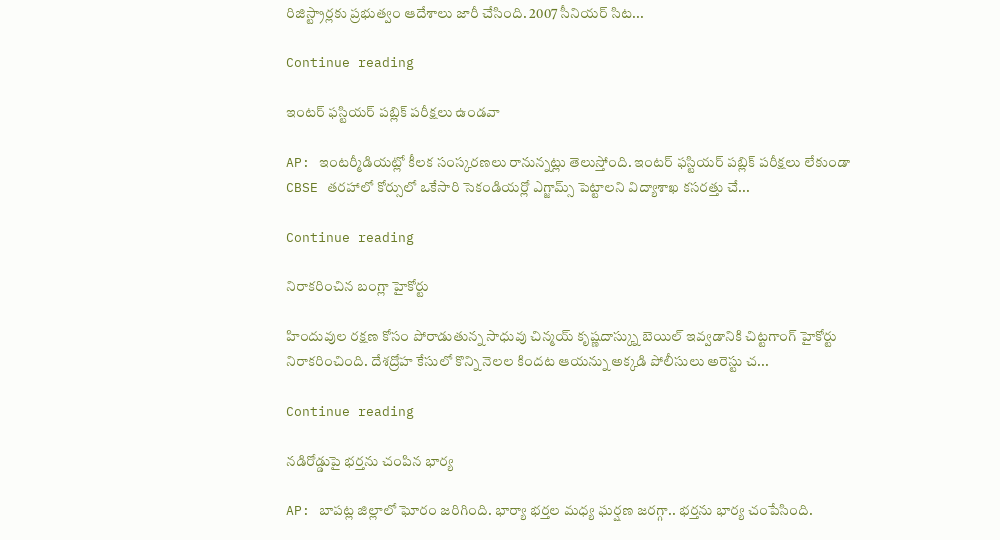రిజిస్ట్రార్లకు ప్రభుత్వం ఆదేశాలు జారీ చేసింది. 2007 సీనియర్ సిట...

Continue reading

ఇంటర్ ఫస్టియర్ పబ్లిక్ పరీక్షలు ఉండవా

AP: ఇంటర్మీడియట్లో కీలక సంస్కరణలు రానున్నట్లు తెలుస్తోంది. ఇంటర్ ఫస్టియర్ పబ్లిక్ పరీక్షలు లేకుండా CBSE తరహాలో కోర్సులో ఒకేసారి సెకండియర్లో ఎగ్జామ్స్ పెట్టాలని విద్యాశాఖ కసరత్తు చే...

Continue reading

నిరాకరించిన బంగ్లా హైకోర్టు

హిందువుల రక్షణ కోసం పోరాడుతున్న సాధువు చిన్మయ్ కృష్ణదాస్క్ను బెయిల్ ఇవ్వడానికి చిట్టగాంగ్ హైకోర్టు నిరాకరించింది. దేశద్రోహ కేసులో కొన్ని నెలల కిందట ఆయన్ను అక్కడి పోలీసులు అరెస్టు చ...

Continue reading

నడిరోడ్డుపై భర్తను చంపిన భార్య

AP: బాపట్ల జిల్లాలో ఘోరం జరిగింది. భార్యా భర్తల మధ్య ఘర్షణ జరగ్గా.. భర్తను భార్య చంపేసింది.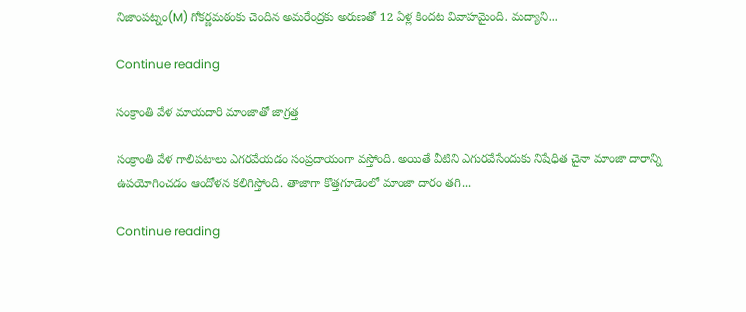నిజాంపట్నం(M) గోకర్ణమఠంకు చెందిన అమరేంద్రకు అరుణతో 12 ఏళ్ల కిందట వివాహమైంది. మద్యాని...

Continue reading

సంక్రాంతి వేళ మాయదారి మాంజాతో జాగ్రత్త

సంక్రాంతి వేళ గాలిపటాలు ఎగరవేయడం సంప్రదాయంగా వస్తోంది. అయితే వీటిని ఎగురవేసేందుకు నిషేధిత చైనా మాంజా దారాన్ని ఉపయోగించడం ఆందోళన కలిగిస్తోంది. తాజాగా కొత్తగూడెంలో మాంజా దారం తగి...

Continue reading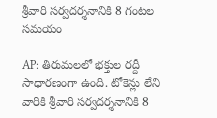శ్రీవారి సర్వదర్శనానికి 8 గంటల సమయం

AP: తిరుమలలో భక్తుల రద్దీ సాధారణంగా ఉంది. టోకెన్లు లేని వారికి శ్రీవారి సర్వదర్శనానికి 8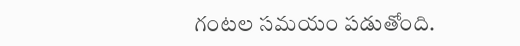గంటల సమయం పడుతోంది.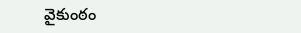వైకుంఠం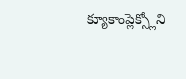క్యూకాంప్లెక్స్లోని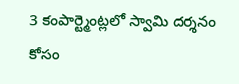3 కంపార్ట్మెంట్లలో స్వామి దర్శనం కోసం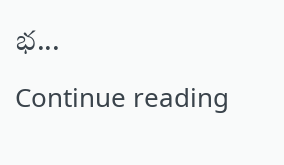భ...

Continue reading